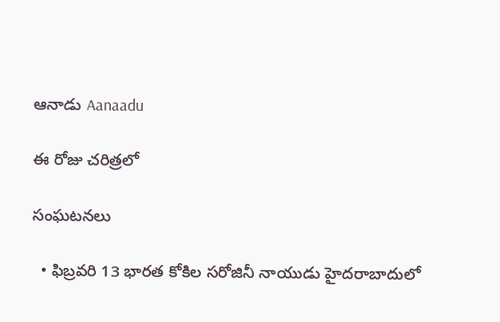ఆనాడు Aanaadu

ఈ రోజు చరిత్రలో

సంఘటనలు

  • ఫిబ్రవరి 13 భారత కోకిల సరోజినీ నాయుడు హైదరాబాదులో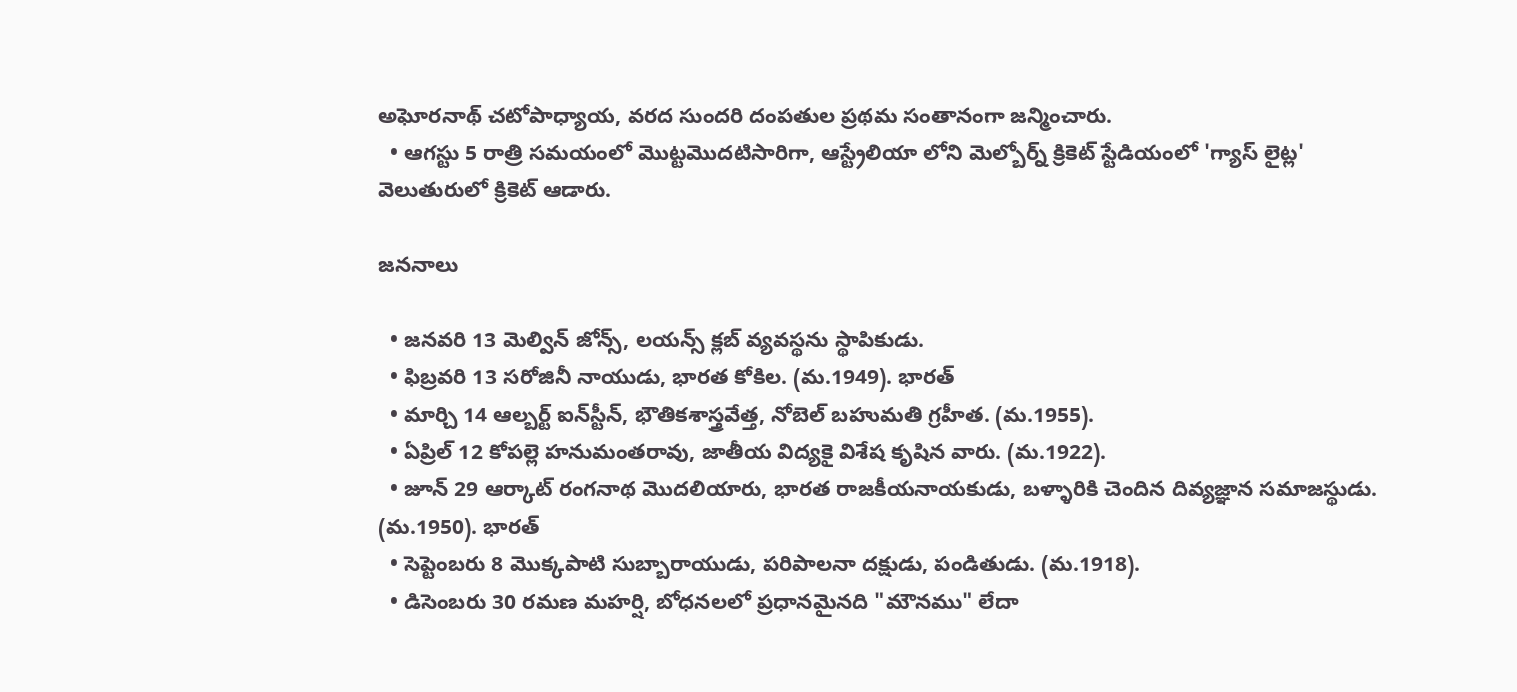అఘోరనాథ్ చటోపాధ్యాయ, వరద సుందరి దంపతుల ప్రథమ సంతానంగా జన్మించారు.
  • ఆగస్టు 5 రాత్రి సమయంలో మొట్టమొదటిసారిగా, ఆస్ట్రేలియా లోని మెల్బోర్న్ క్రికెట్ స్టేడియంలో 'గ్యాస్ లైట్ల' వెలుతురులో క్రికెట్ ఆడారు.

జననాలు

  • జనవరి 13 మెల్విన్ జోన్స్, లయన్స్ క్లబ్ వ్యవస్థను స్థాపికుడు.
  • ఫిబ్రవరి 13 సరోజినీ నాయుడు, భారత కోకిల. (మ.1949). భారత్
  • మార్చి 14 ఆల్బర్ట్ ఐన్‌స్టీన్, భౌతికశాస్త్రవేత్త, నోబెల్ బహుమతి గ్రహీత. (మ.1955).
  • ఏప్రిల్ 12 కోపల్లె హనుమంతరావు, జాతీయ విద్యకై విశేష కృషిన వారు. (మ.1922).
  • జూన్ 29 ఆర్కాట్ రంగనాథ మొదలియారు, భారత రాజకీయనాయకుడు, బళ్ళారికి చెందిన దివ్యజ్ఞాన సమాజస్థుడు. (మ.1950). భారత్
  • సెప్టెంబరు 8 మొక్కపాటి సుబ్బారాయుడు, పరిపాలనా దక్షుడు, పండితుడు. (మ.1918).
  • డిసెంబరు 30 రమణ మహర్షి, బోధనలలో ప్రధానమైనది "మౌనము" లేదా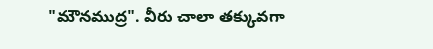"మౌనముద్ర". వీరు చాలా తక్కువగా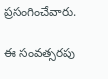ప్రసంగించేవారు.

ఈ సంవత్సరపు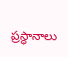ప్రస్థానాలు